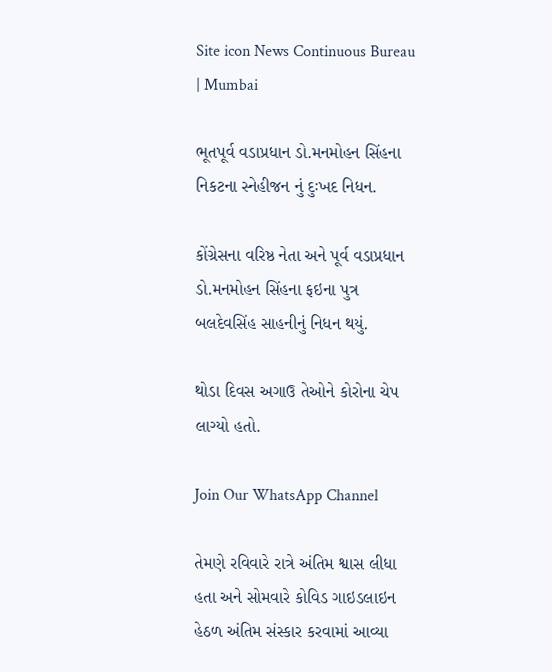Site icon News Continuous Bureau | Mumbai

ભૂતપૂર્વ વડાપ્રધાન ડો.મનમોહન સિંહના નિકટના સ્નેહીજન નું દુઃખદ નિધન.

કોંગ્રેસના વરિષ્ઠ નેતા અને પૂર્વ વડાપ્રધાન ડો.મનમોહન સિંહના ફઇના પુત્ર બલદેવસિંહ સાહનીનું નિધન થયું.

થોડા દિવસ અગાઉ તેઓને કોરોના ચેપ લાગ્યો હતો.

Join Our WhatsApp Channel

તેમણે રવિવારે રાત્રે અંતિમ શ્વાસ લીધા હતા અને સોમવારે કોવિડ ગાઇડલાઇન હેઠળ અંતિમ સંસ્કાર કરવામાં આવ્યા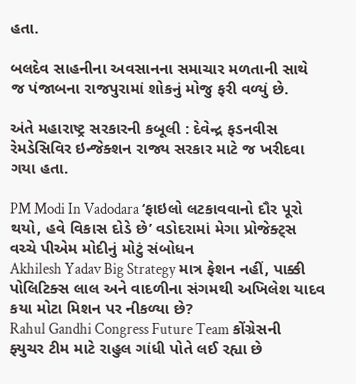હતા.

બલદેવ સાહનીના અવસાનના સમાચાર મળતાની સાથે જ પંજાબના રાજપુરામાં શોકનું મોજુ ફરી વળ્યું છે.

અંતે મહારાષ્ટ્ર સરકારની કબૂલી : દેવેન્દ્ર ફડનવીસ રેમડેસિવિર ઇન્જેક્શન રાજ્ય સરકાર માટે જ ખરીદવા ગયા હતા.

PM Modi In Vadodara ‘ફાઇલો લટકાવવાનો દૌર પૂરો થયો, હવે વિકાસ દોડે છે’ વડોદરામાં મેગા પ્રોજેક્ટ્સ વચ્ચે પીએમ મોદીનું મોટું સંબોધન
Akhilesh Yadav Big Strategy માત્ર ફેશન નહીં, પાક્કી પોલિટિક્સ લાલ અને વાદળીના સંગમથી અખિલેશ યાદવ કયા મોટા મિશન પર નીકળ્યા છે?
Rahul Gandhi Congress Future Team કોંગ્રેસની ફ્યુચર ટીમ માટે રાહુલ ગાંધી પોતે લઈ રહ્યા છે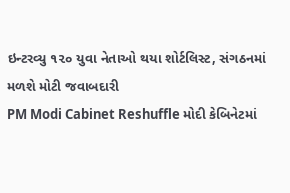ઇન્ટરવ્યુ ૧૨૦ યુવા નેતાઓ થયા શોર્ટલિસ્ટ, સંગઠનમાં મળશે મોટી જવાબદારી
PM Modi Cabinet Reshuffle મોદી કેબિનેટમાં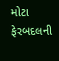મોટા ફેરબદલની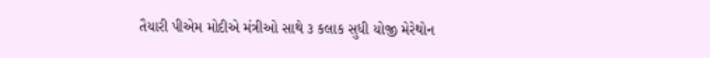તૈયારી પીએમ મોદીએ મંત્રીઓ સાથે ૩ કલાક સુધી યોજી મેરેથોન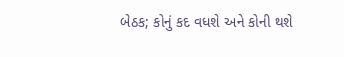બેઠક; કોનું કદ વધશે અને કોની થશે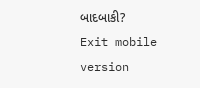બાદબાકી?
Exit mobile version